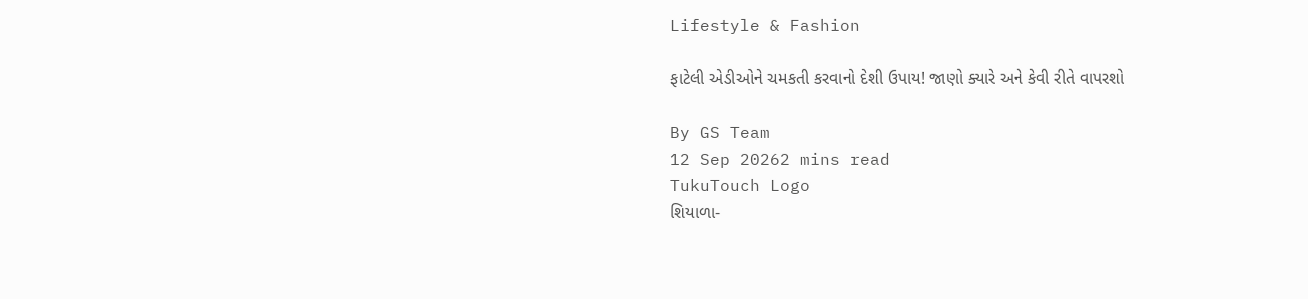Lifestyle & Fashion

ફાટેલી એડીઓને ચમકતી કરવાનો દેશી ઉપાય! જાણો ક્યારે અને કેવી રીતે વાપરશો

By GS Team
12 Sep 20262 mins read
TukuTouch Logo
શિયાળા-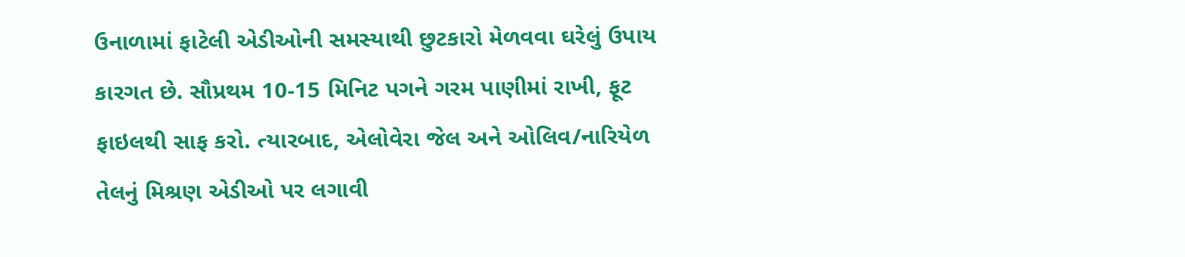ઉનાળામાં ફાટેલી એડીઓની સમસ્યાથી છુટકારો મેળવવા ઘરેલું ઉપાય કારગત છે. સૌપ્રથમ 10-15 મિનિટ પગને ગરમ પાણીમાં રાખી, ફૂટ ફાઇલથી સાફ કરો. ત્યારબાદ, એલોવેરા જેલ અને ઓલિવ/નારિયેળ તેલનું મિશ્રણ એડીઓ પર લગાવી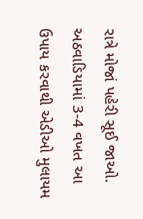રાત્રે મોજાં પહેરી સૂઈ જાઓ. અઠવાડિયામાં 3-4 વખત આ ઉપાય કરવાથી એડીઓ મુલાયમ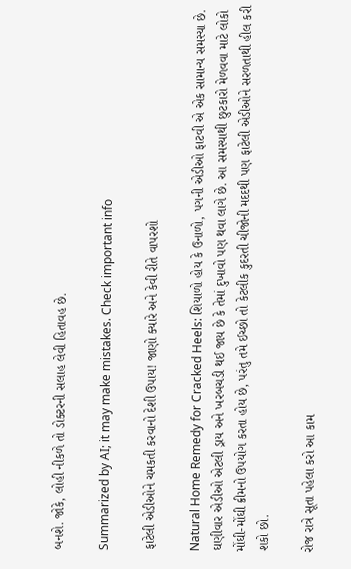બનશે. જોકે, લોહી નીકળે તો ડોક્ટરની સલાહ લેવી હિતાવહ છે.

Summarized by AI; it may make mistakes. Check important info

ફાટેલી એડીઓને ચમકતી કરવાનો દેશી ઉપાય! જાણો ક્યારે અને કેવી રીતે વાપરશો

Natural Home Remedy for Cracked Heels: શિયાળો હોય કે ઉનાળો, પગની એડીઓ ફાટવી એ એક સામાન્ય સમસ્યા છે. ઘણીવાર એડીઓ એટલી ડ્રાય અને ખરબચડી થઈ જાય છે કે તેમાં દુખાવો પણ થવા લાગે છે. આ સમસ્યાથી છુટકારો મેળવવા માટે લોકો મોંઘી-મોંઘી ક્રીમનો ઉપયોગ કરતા હોય છે, પરંતુ તમે ઈચ્છો તો કેટલીક કુદરતી ચીજોની મદદથી પણ ફાટેલી એડીઓને સરળતાથી હીલ કરી શકો છો.

રોજ રાત્રે સૂતા પહેલા કરો આ કામ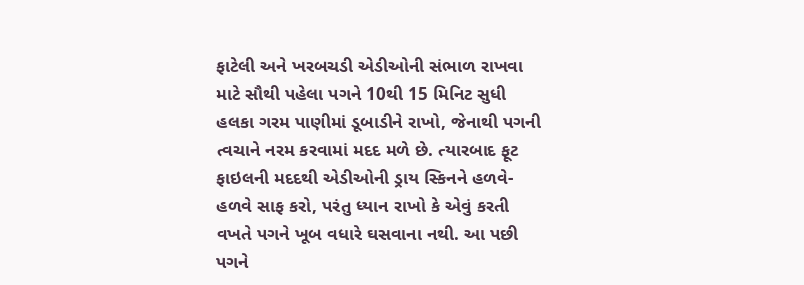ફાટેલી અને ખરબચડી એડીઓની સંભાળ રાખવા માટે સૌથી પહેલા પગને 10થી 15 મિનિટ સુધી હલકા ગરમ પાણીમાં ડૂબાડીને રાખો, જેનાથી પગની ત્વચાને નરમ કરવામાં મદદ મળે છે. ત્યારબાદ ફૂટ ફાઇલની મદદથી એડીઓની ડ્રાય સ્કિનને હળવે-હળવે સાફ કરો, પરંતુ ધ્યાન રાખો કે એવું કરતી વખતે પગને ખૂબ વધારે ઘસવાના નથી. આ પછી પગને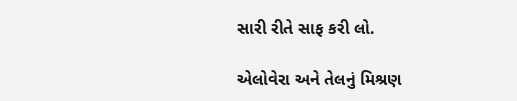સારી રીતે સાફ કરી લો.

એલોવેરા અને તેલનું મિશ્રણ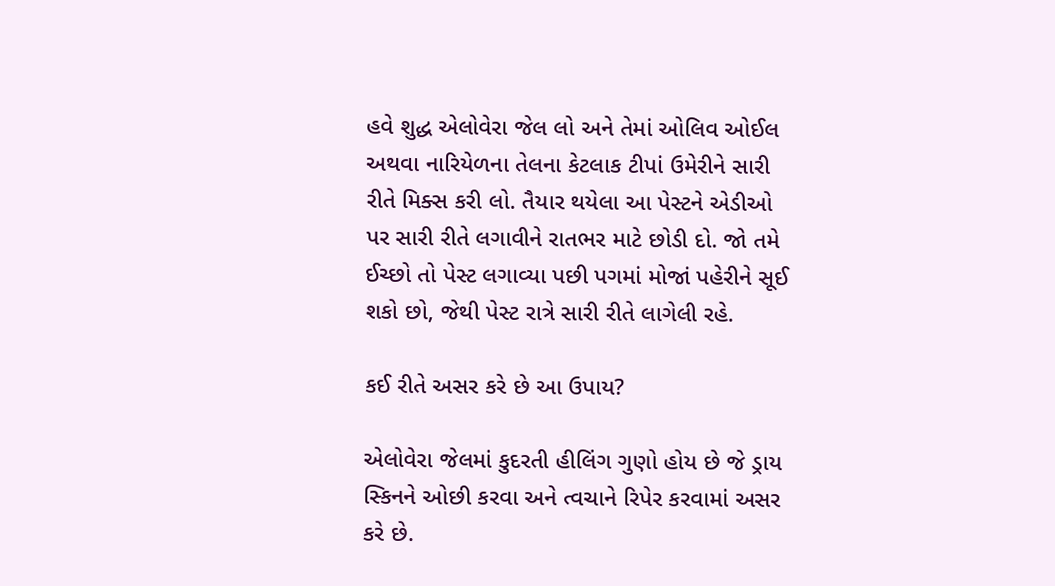હવે શુદ્ધ એલોવેરા જેલ લો અને તેમાં ઓલિવ ઓઈલ અથવા નારિયેળના તેલના કેટલાક ટીપાં ઉમેરીને સારી રીતે મિક્સ કરી લો. તૈયાર થયેલા આ પેસ્ટને એડીઓ પર સારી રીતે લગાવીને રાતભર માટે છોડી દો. જો તમે ઈચ્છો તો પેસ્ટ લગાવ્યા પછી પગમાં મોજાં પહેરીને સૂઈ શકો છો, જેથી પેસ્ટ રાત્રે સારી રીતે લાગેલી રહે.

કઈ રીતે અસર કરે છે આ ઉપાય?

એલોવેરા જેલમાં કુદરતી હીલિંગ ગુણો હોય છે જે ડ્રાય સ્કિનને ઓછી કરવા અને ત્વચાને રિપેર કરવામાં અસર કરે છે.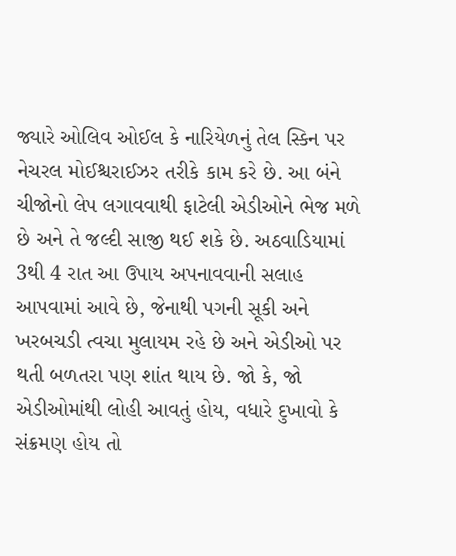જ્યારે ઓલિવ ઓઈલ કે નારિયેળનું તેલ સ્કિન પર નેચરલ મોઈશ્ચરાઈઝર તરીકે કામ કરે છે. આ બંને ચીજોનો લેપ લગાવવાથી ફાટેલી એડીઓને ભેજ મળે છે અને તે જલ્દી સાજી થઈ શકે છે. અઠવાડિયામાં 3થી 4 રાત આ ઉપાય અપનાવવાની સલાહ આપવામાં આવે છે, જેનાથી પગની સૂકી અને ખરબચડી ત્વચા મુલાયમ રહે છે અને એડીઓ પર થતી બળતરા પણ શાંત થાય છે. જો કે, જો એડીઓમાંથી લોહી આવતું હોય, વધારે દુખાવો કે સંક્રમણ હોય તો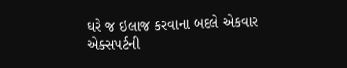ઘરે જ ઇલાજ કરવાના બદલે એકવાર એક્સપર્ટની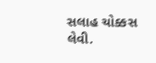સલાહ ચોક્કસ લેવી.